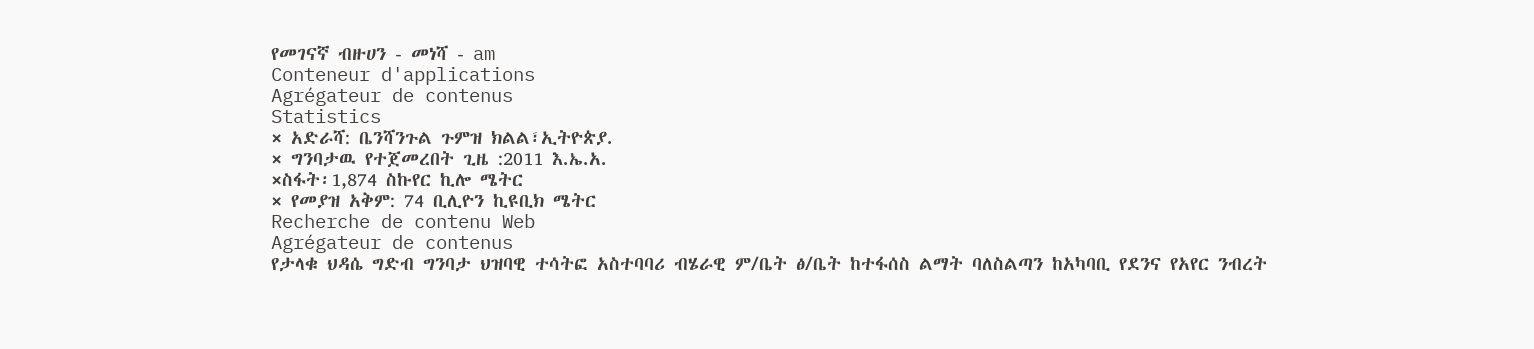የመገናኛ ብዙሀን - መነሻ - am
Conteneur d'applications
Agrégateur de contenus
Statistics
× አድራሻ: ቤንሻንጉል ጉምዝ ክልል፣ኢትዮጵያ.
× ግንባታዉ የተጀመረበት ጊዜ :2011 እ.ኤ.አ.
×ስፋት፡1,874 ስኩየር ኪሎ ሜትር
× የመያዝ አቅም: 74 ቢሊዮን ኪዩቢክ ሜትር
Recherche de contenu Web
Agrégateur de contenus
የታላቁ ህዳሴ ግድብ ግንባታ ህዝባዊ ተሳትፎ አስተባባሪ ብሄራዊ ም/ቤት ፅ/ቤት ከተፋሰስ ልማት ባለስልጣን ከአካባቢ የደንና የአየር ንብረት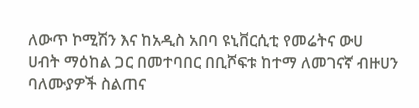ለውጥ ኮሚሽን እና ከአዲስ አበባ ዩኒቨርሲቲ የመሬትና ውሀ ሀብት ማዕከል ጋር በመተባበር በቢሾፍቱ ከተማ ለመገናኛ ብዙሀን ባለሙያዎች ስልጠና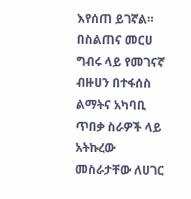እየሰጠ ይገኛል።
በስልጠና መርሀ ግብሩ ላይ የመገናኛ ብዙሀን በተፋሰስ ልማትና አካባቢ ጥበቃ ስራዎች ላይ አትኩረው መስራታቸው ለሀገር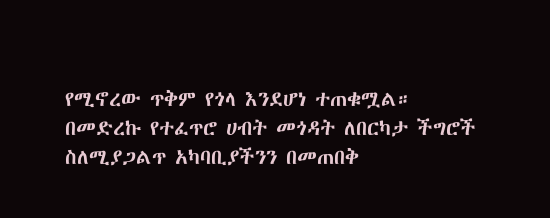የሚኖረው ጥቅም የጎላ እንደሆነ ተጠቁሟል።
በመድረኩ የተፈጥሮ ሀብት መጎዳት ለበርካታ ችግሮች ስለሚያጋልጥ አካባቢያችንን በመጠበቅ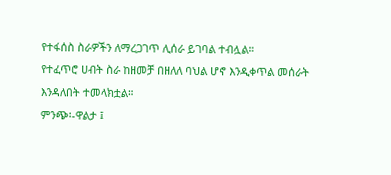የተፋሰስ ስራዎችን ለማረጋገጥ ሊሰራ ይገባል ተብሏል።
የተፈጥሮ ሀብት ስራ ከዘመቻ በዘለለ ባህል ሆኖ እንዲቀጥል መሰራት እንዳለበት ተመላክቷል።
ምንጭ፡-ዋልታ ፤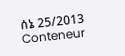ሰኔ 25/2013
Conteneur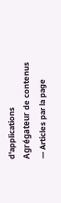d'applications
Agrégateur de contenus
— Articles par la page